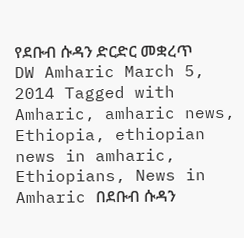የደቡብ ሱዳን ድርድር መቋረጥ DW Amharic March 5, 2014 Tagged with Amharic, amharic news, Ethiopia, ethiopian news in amharic, Ethiopians, News in Amharic በደቡብ ሱዳን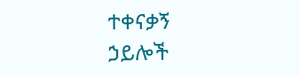ተቀናቃኝ ኃይሎች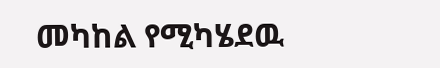መካከል የሚካሄደዉ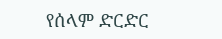የሰላም ድርድር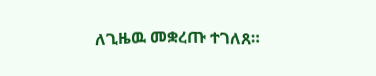ለጊዜዉ መቋረጡ ተገለጸ።